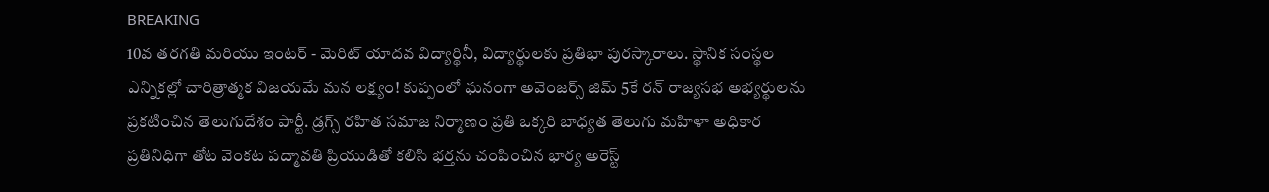BREAKING
10వ తరగతి మరియు ఇంటర్ - మెరిట్ యాదవ విద్యార్థినీ, విద్యార్థులకు ప్రతిభా పురస్కారాలు. స్థానిక సంస్థల ఎన్నికల్లో చారిత్రాత్మక విజయమే మన లక్ష్యం! కుప్పంలో ఘనంగా అవెంజర్స్ జిమ్ 5కే రన్ రాజ్యసభ అభ్యర్థులను ప్రకటించిన తెలుగుదేశం పార్టీ. డ్రగ్స్ రహిత సమాజ నిర్మాణం ప్రతి ఒక్కరి బాధ్యత తెలుగు మహిళా అధికార ప్రతినిధిగా తోట వెంకట పద్మావతి ప్రియుడితో కలిసి భర్తను చంపించిన భార్య అరెస్ట్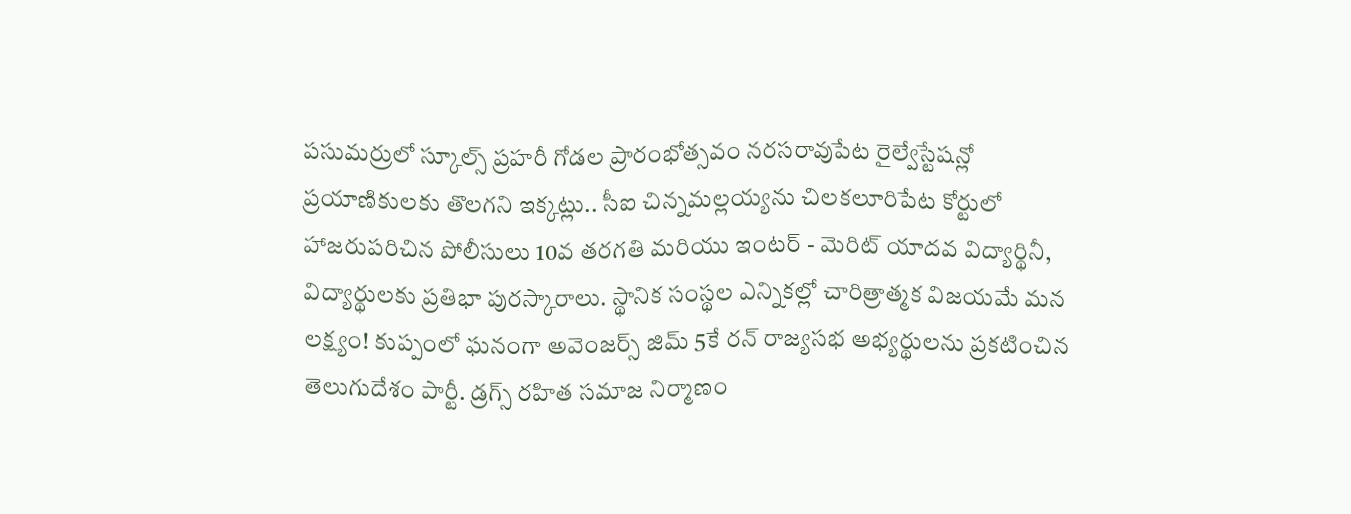పసుమర్రులో స్కూల్స్ ప్రహరీ గోడల ప్రారంభోత్సవం నరసరావుపేట రైల్వేస్టేషన్లో ప్రయాణికులకు తొలగని ఇక్కట్లు.. సీఐ చిన్నమల్లయ్యను చిలకలూరిపేట కోర్టులో హాజరుపరిచిన పోలీసులు 10వ తరగతి మరియు ఇంటర్ - మెరిట్ యాదవ విద్యార్థినీ, విద్యార్థులకు ప్రతిభా పురస్కారాలు. స్థానిక సంస్థల ఎన్నికల్లో చారిత్రాత్మక విజయమే మన లక్ష్యం! కుప్పంలో ఘనంగా అవెంజర్స్ జిమ్ 5కే రన్ రాజ్యసభ అభ్యర్థులను ప్రకటించిన తెలుగుదేశం పార్టీ. డ్రగ్స్ రహిత సమాజ నిర్మాణం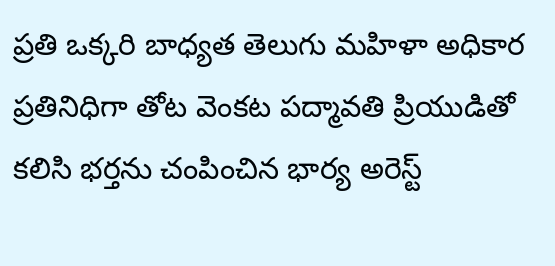ప్రతి ఒక్కరి బాధ్యత తెలుగు మహిళా అధికార ప్రతినిధిగా తోట వెంకట పద్మావతి ప్రియుడితో కలిసి భర్తను చంపించిన భార్య అరెస్ట్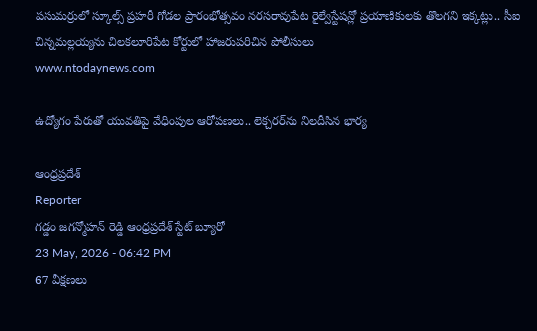పసుమర్రులో స్కూల్స్ ప్రహరీ గోడల ప్రారంభోత్సవం నరసరావుపేట రైల్వేస్టేషన్లో ప్రయాణికులకు తొలగని ఇక్కట్లు.. సీఐ చిన్నమల్లయ్యను చిలకలూరిపేట కోర్టులో హాజరుపరిచిన పోలీసులు
www.ntodaynews.com

ఉద్యోగం పేరుతో యువతిపై వేధింపుల ఆరోపణలు.. లెక్చరర్‌ను నిలదీసిన భార్య

ఆంధ్రప్రదేశ్
Reporter
గడ్డం జగన్మోహన్ రెడ్డి ఆంధ్రప్రదేశ్ స్టేట్ బ్యూరో
23 May, 2026 - 06:42 PM
67 వీక్షణలు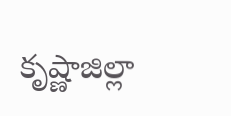కృష్ణాజిల్లా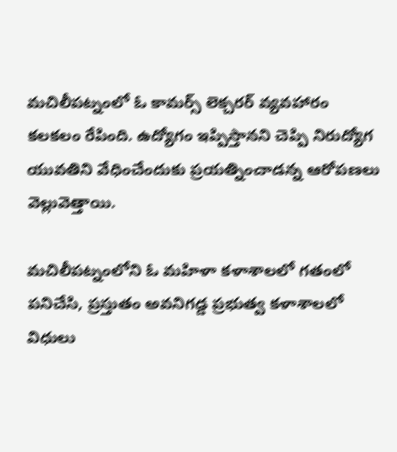మచిలీపట్నంలో ఓ కామర్స్ లెక్చరర్ వ్యవహారం కలకలం రేపింది. ఉద్యోగం ఇప్పిస్తానని చెప్పి నిరుద్యోగ యువతిని వేధించేందుకు ప్రయత్నించాడన్న ఆరోపణలు వెల్లువెత్తాయి.

మచిలీపట్నంలోని ఓ మహిళా కళాశాలలో గతంలో పనిచేసి, ప్రస్తుతం అవనిగడ్డ ప్రభుత్వ కళాశాలలో విధులు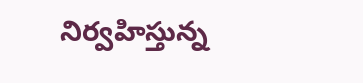నిర్వహిస్తున్న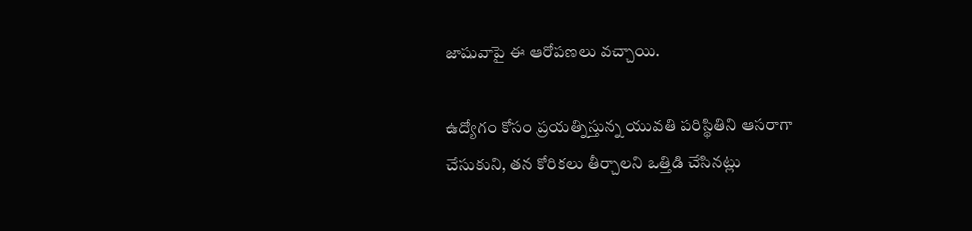జాషువాపై ఈ ఆరోపణలు వచ్చాయి.

ఉద్యోగం కోసం ప్రయత్నిస్తున్న యువతి పరిస్థితిని ఆసరాగా చేసుకుని, తన కోరికలు తీర్చాలని ఒత్తిడి చేసినట్లు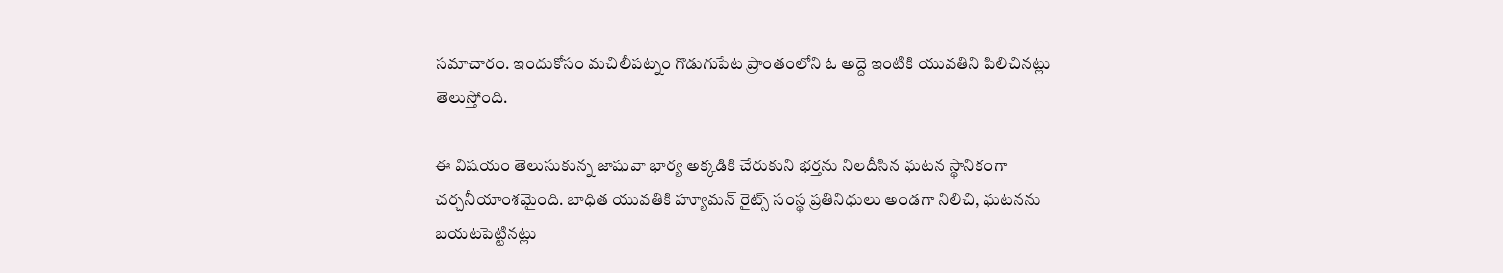సమాచారం. ఇందుకోసం మచిలీపట్నం గొడుగుపేట ప్రాంతంలోని ఓ అద్దె ఇంటికి యువతిని పిలిచినట్లు తెలుస్తోంది.

ఈ విషయం తెలుసుకున్న జాషువా భార్య అక్కడికి చేరుకుని భర్తను నిలదీసిన ఘటన స్థానికంగా చర్చనీయాంశమైంది. బాధిత యువతికి హ్యూమన్ రైట్స్ సంస్థ ప్రతినిధులు అండగా నిలిచి, ఘటనను బయటపెట్టినట్లు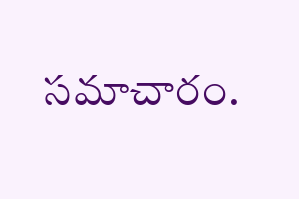సమాచారం.